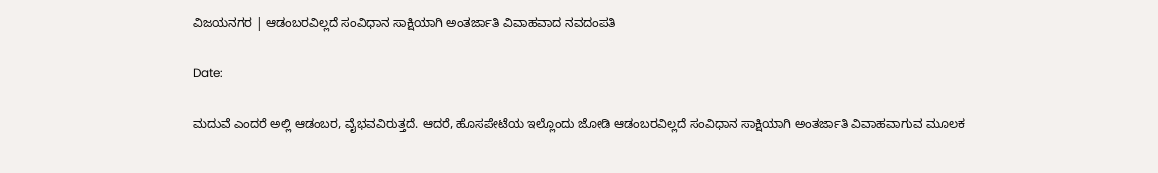ವಿಜಯನಗರ | ಆಡಂಬರವಿಲ್ಲದೆ ಸಂವಿಧಾನ ಸಾಕ್ಷಿಯಾಗಿ ಅಂತರ್ಜಾತಿ ವಿವಾಹವಾದ ನವದಂಪತಿ

Date:

ಮದುವೆ ಎಂದರೆ ಅಲ್ಲಿ ಆಡಂಬರ, ವೈಭವವಿರುತ್ತದೆ. ಆದರೆ, ಹೊಸಪೇಟೆಯ ಇಲ್ಲೊಂದು ಜೋಡಿ ಆಡಂಬರವಿಲ್ಲದೆ ಸಂವಿಧಾನ ಸಾಕ್ಷಿಯಾಗಿ ಅಂತರ್ಜಾತಿ ವಿವಾಹವಾಗುವ ಮೂಲಕ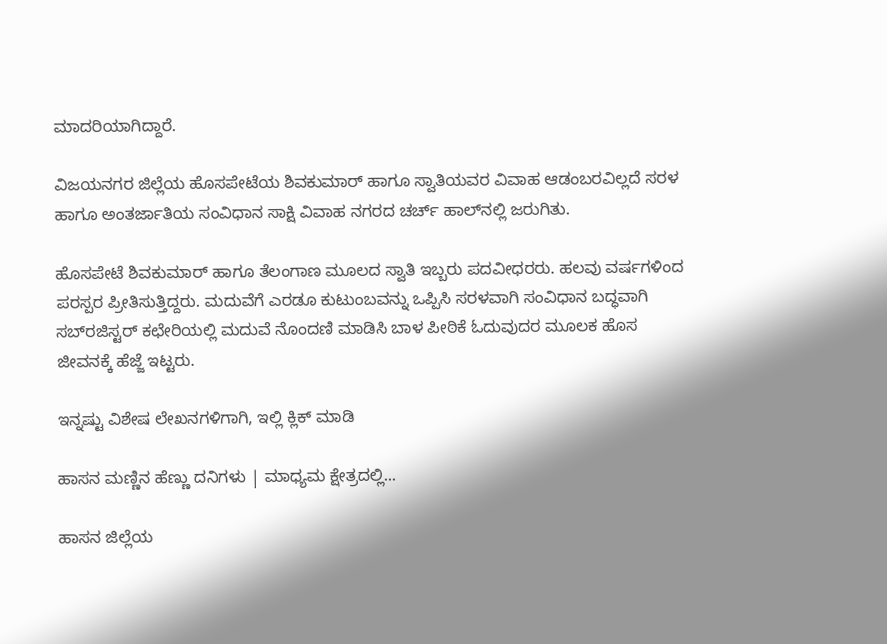ಮಾದರಿಯಾಗಿದ್ದಾರೆ.

ವಿಜಯನಗರ ಜಿಲ್ಲೆಯ ಹೊಸಪೇಟೆಯ ಶಿವಕುಮಾರ್ ಹಾಗೂ ಸ್ವಾತಿಯವರ ವಿವಾಹ ಆಡಂಬರವಿಲ್ಲದೆ ಸರಳ ಹಾಗೂ ಅಂತರ್ಜಾತಿಯ ಸಂವಿಧಾನ ಸಾಕ್ಷಿ ವಿವಾಹ ನಗರದ ಚರ್ಚ್ ಹಾಲ್‌ನಲ್ಲಿ ಜರುಗಿತು.

ಹೊಸಪೇಟೆ ಶಿವಕುಮಾರ್ ಹಾಗೂ ತೆಲಂಗಾಣ ಮೂಲದ ಸ್ವಾತಿ ಇಬ್ಬರು ಪದವೀಧರರು. ಹಲವು ವರ್ಷಗಳಿಂದ ಪರಸ್ಪರ ಪ್ರೀತಿಸುತ್ತಿದ್ದರು. ಮದುವೆಗೆ ಎರಡೂ ಕುಟುಂಬವನ್ನು ಒಪ್ಪಿಸಿ ಸರಳವಾಗಿ ಸಂವಿಧಾನ ಬದ್ಧವಾಗಿ ಸಬ್‌ರಜಿಸ್ಟರ್ ಕಛೇರಿಯಲ್ಲಿ ಮದುವೆ ನೊಂದಣಿ ಮಾಡಿಸಿ ಬಾಳ ಪೀಠಿಕೆ ಓದುವುದರ ಮೂಲಕ ಹೊಸ ಜೀವನಕ್ಕೆ ಹೆಜ್ಜೆ ಇಟ್ಟರು.

ಇನ್ನಷ್ಟು ವಿಶೇಷ ಲೇಖನಗಳಿಗಾಗಿ, ಇಲ್ಲಿ ಕ್ಲಿಕ್ ಮಾಡಿ

ಹಾಸನ ಮಣ್ಣಿನ ಹೆಣ್ಣು ದನಿಗಳು | ಮಾಧ್ಯಮ ಕ್ಷೇತ್ರದಲ್ಲಿ...

ಹಾಸನ ಜಿಲ್ಲೆಯ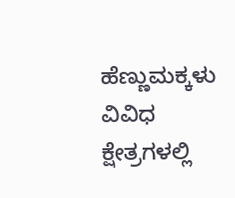ಹೆಣ್ಣುಮಕ್ಕಳು ವಿವಿಧ ಕ್ಷೇತ್ರಗಳಲ್ಲಿ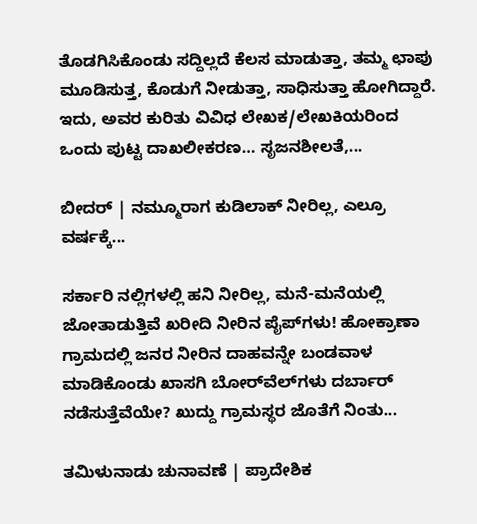ತೊಡಗಿಸಿಕೊಂಡು ಸದ್ದಿಲ್ಲದೆ ಕೆಲಸ ಮಾಡುತ್ತಾ, ತಮ್ಮ ಛಾಪು ಮೂಡಿಸುತ್ತ, ಕೊಡುಗೆ ನೀಡುತ್ತಾ, ಸಾಧಿಸುತ್ತಾ ಹೋಗಿದ್ದಾರೆ. ಇದು, ಅವರ ಕುರಿತು ವಿವಿಧ ಲೇಖಕ/ಲೇಖಕಿಯರಿಂದ ಒಂದು ಪುಟ್ಟ ದಾಖಲೀಕರಣ… ಸೃಜನಶೀಲತೆ,...

ಬೀದರ್ | ನಮ್ಮೂರಾಗ ಕುಡಿಲಾಕ್ ನೀರಿಲ್ಲ, ಎಲ್ರೂ ವರ್ಷಕ್ಕೆ...

ಸರ್ಕಾರಿ ನಲ್ಲಿಗಳಲ್ಲಿ ಹನಿ ನೀರಿಲ್ಲ, ಮನೆ-ಮನೆಯಲ್ಲಿ ಜೋತಾಡುತ್ತಿವೆ ಖರೀದಿ ನೀರಿನ ಪೈಪ್‌ಗಳು! ಹೋಕ್ರಾಣಾ ಗ್ರಾಮದಲ್ಲಿ ಜನರ ನೀರಿನ ದಾಹವನ್ನೇ ಬಂಡವಾಳ ಮಾಡಿಕೊಂಡು ಖಾಸಗಿ ಬೋರ್‌ವೆಲ್‌ಗಳು ದರ್ಬಾರ್‌ ನಡೆಸುತ್ತೆವೆಯೇ? ಖುದ್ದು ಗ್ರಾಮಸ್ಥರ ಜೊತೆಗೆ ನಿಂತು...

ತಮಿಳುನಾಡು ಚುನಾವಣೆ | ಪ್ರಾದೇಶಿಕ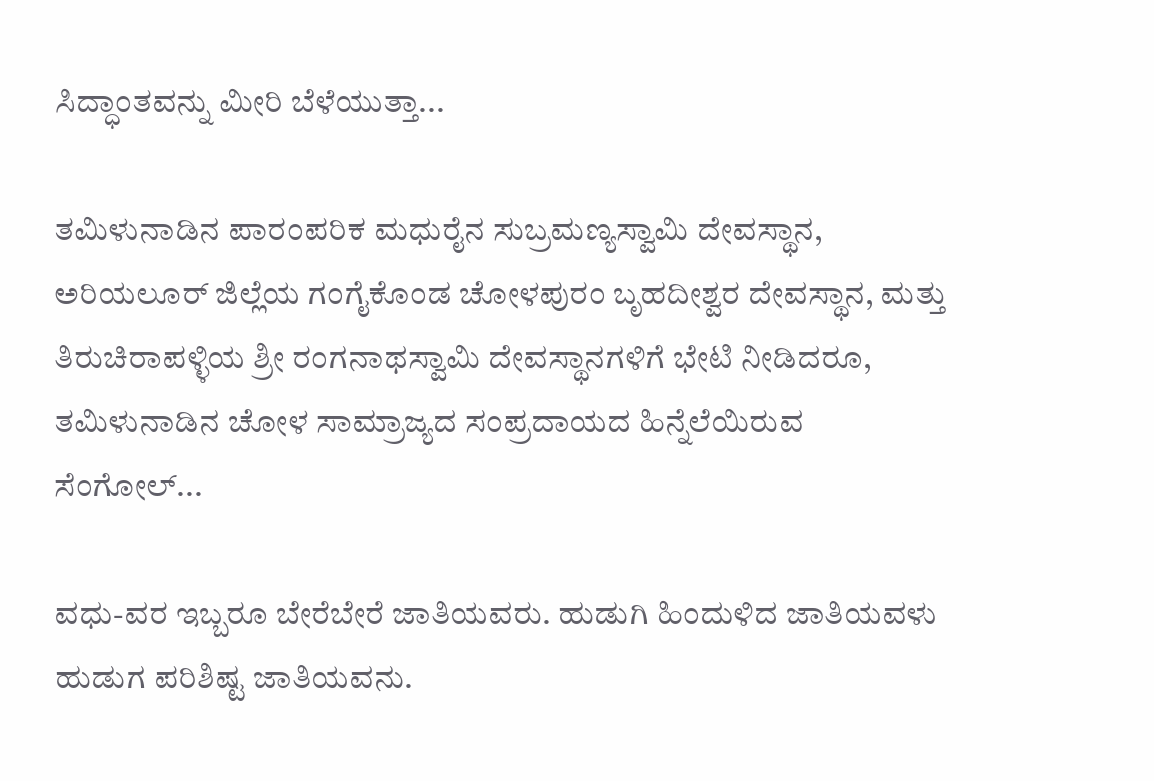ಸಿದ್ಧಾಂತವನ್ನು ಮೀರಿ ಬೆಳೆಯುತ್ತಾ...

ತಮಿಳುನಾಡಿನ ಪಾರಂಪರಿಕ ಮಧುರೈನ ಸುಬ್ರಮಣ್ಯಸ್ವಾಮಿ ದೇವಸ್ಥಾನ, ಅರಿಯಲೂರ್ ಜಿಲ್ಲೆಯ ಗಂಗೈಕೊಂಡ ಚೋಳಪುರಂ ಬೃಹದೀಶ್ವರ ದೇವಸ್ಥಾನ, ಮತ್ತು ತಿರುಚಿರಾಪಳ್ಳಿಯ ಶ್ರೀ ರಂಗನಾಥಸ್ವಾಮಿ ದೇವಸ್ಥಾನಗಳಿಗೆ ಭೇಟಿ ನೀಡಿದರೂ, ತಮಿಳುನಾಡಿನ ಚೋಳ ಸಾಮ್ರಾಜ್ಯದ ಸಂಪ್ರದಾಯದ ಹಿನ್ನೆಲೆಯಿರುವ ಸೆಂಗೋಲ್...

ವಧು-ವರ ಇಬ್ಬರೂ ಬೇರೆಬೇರೆ ಜಾತಿಯವರು. ಹುಡುಗಿ ಹಿಂದುಳಿದ ಜಾತಿಯವಳು ಹುಡುಗ ಪರಿಶಿಷ್ಟ ಜಾತಿಯವನು.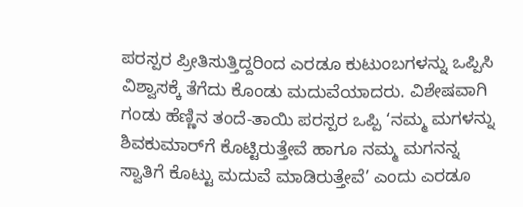ಪರಸ್ಪರ ಪ್ರೀತಿಸುತ್ತಿದ್ದರಿಂದ ಎರಡೂ ಕುಟುಂಬಗಳನ್ನು ಒಪ್ಪಿಸಿ ವಿಶ್ವಾಸಕ್ಕೆ ತೆಗೆದು ಕೊಂಡು ಮದುವೆಯಾದರು. ವಿಶೇಷವಾಗಿ ಗಂಡು ಹೆಣ್ಣಿನ ತಂದೆ-ತಾಯಿ ಪರಸ್ಪರ ಒಪ್ಪಿ ‘ನಮ್ಮ ಮಗಳನ್ನು ಶಿವಕುಮಾರ್‌ಗೆ ಕೊಟ್ಟಿರುತ್ತೇವೆ ಹಾಗೂ ನಮ್ಮ ಮಗನನ್ನ ಸ್ವಾತಿಗೆ ಕೊಟ್ಟು ಮದುವೆ ಮಾಡಿರುತ್ತೇವೆ’ ಎಂದು ಎರಡೂ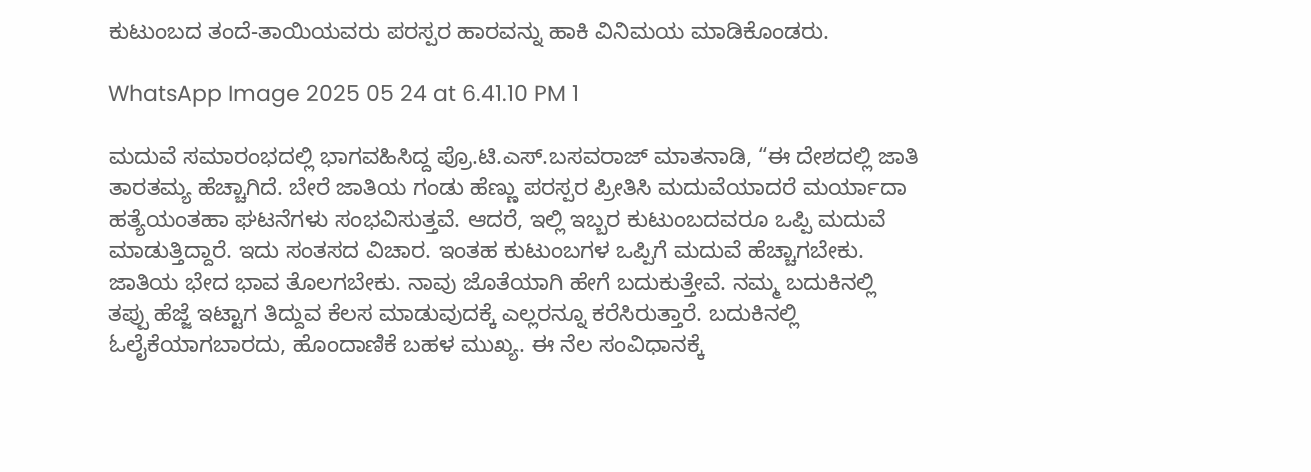ಕುಟುಂಬದ‌ ತಂದೆ-ತಾಯಿಯವರು ಪರಸ್ಪರ ಹಾರವನ್ನು ಹಾಕಿ ವಿನಿಮಯ ಮಾಡಿಕೊಂಡರು.

WhatsApp Image 2025 05 24 at 6.41.10 PM 1

ಮದುವೆ ಸಮಾರಂಭದಲ್ಲಿ ಭಾಗವಹಿಸಿದ್ದ ಪ್ರೊ.ಟಿ.ಎಸ್.ಬಸವರಾಜ್ ಮಾತನಾಡಿ, “ಈ ದೇಶದಲ್ಲಿ ಜಾತಿ ತಾರತಮ್ಯ ಹೆಚ್ಚಾಗಿದೆ. ಬೇರೆ ಜಾತಿಯ ಗಂಡು ಹೆಣ್ಣು ಪರಸ್ಪರ ಪ್ರೀತಿಸಿ ಮದುವೆಯಾದರೆ ಮರ್ಯಾದಾ ಹತ್ಯೆಯಂತಹಾ ಘಟನೆಗಳು ಸಂಭವಿಸುತ್ತವೆ. ಆದರೆ, ಇಲ್ಲಿ ಇಬ್ಬರ ಕುಟುಂಬದವರೂ ಒಪ್ಪಿ ಮದುವೆ ಮಾಡುತ್ತಿದ್ದಾರೆ. ಇದು ಸಂತಸದ ವಿಚಾರ. ಇಂತಹ ಕುಟುಂಬಗಳ ಒಪ್ಪಿಗೆ ಮದುವೆ ಹೆಚ್ಚಾಗಬೇಕು. ಜಾತಿಯ ಭೇದ ಭಾವ ತೊಲಗಬೇಕು. ನಾವು ಜೊತೆಯಾಗಿ ಹೇಗೆ ಬದುಕುತ್ತೇವೆ. ನಮ್ಮ ಬದುಕಿನಲ್ಲಿ ತಪ್ಪು ಹೆಜ್ಜೆ ಇಟ್ಟಾಗ ತಿದ್ದುವ ಕೆಲಸ ಮಾಡುವುದಕ್ಕೆ ಎಲ್ಲರನ್ನೂ ಕರೆಸಿರುತ್ತಾರೆ. ಬದುಕಿನಲ್ಲಿ ಓಲೈಕೆಯಾಗಬಾರದು, ಹೊಂದಾಣಿಕೆ ಬಹಳ ಮುಖ್ಯ. ಈ ನೆಲ ಸಂವಿಧಾನಕ್ಕೆ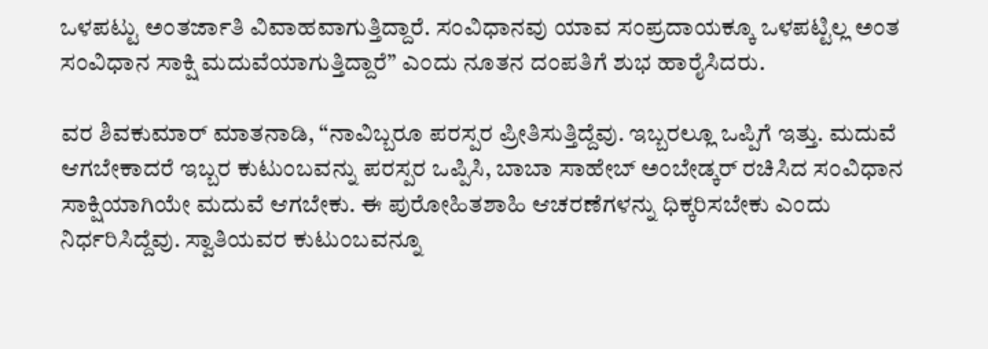ಒಳಪಟ್ಟು ಅಂತರ್ಜಾತಿ ವಿವಾಹವಾಗುತ್ತಿದ್ದಾರೆ. ಸಂವಿಧಾನವು ಯಾವ ಸಂಪ್ರದಾಯಕ್ಕೂ ಒಳಪಟ್ಟಿಲ್ಲ ಅಂತ ಸಂವಿಧಾನ ಸಾಕ್ಷಿ ಮದುವೆಯಾಗುತ್ತಿದ್ದಾರೆ” ಎಂದು ನೂತನ ದಂಪತಿಗೆ ಶುಭ ಹಾರೈಸಿದರು.

ವರ ಶಿವಕುಮಾರ್ ಮಾತನಾಡಿ, “ನಾವಿಬ್ಬರೂ ಪರಸ್ಪರ ಪ್ರೀತಿಸುತ್ತಿದ್ದೆವು. ಇಬ್ಬರಲ್ಲೂ ಒಪ್ಪಿಗೆ ಇತ್ತು. ಮದುವೆ ಆಗಬೇಕಾದರೆ ಇಬ್ಬರ ಕುಟುಂಬವನ್ನು ಪರಸ್ಪರ ಒಪ್ಪಿಸಿ, ಬಾಬಾ ಸಾಹೇಬ್ ಅಂಬೇಡ್ಕರ್ ರಚಿಸಿದ ಸಂವಿಧಾನ ಸಾಕ್ಷಿಯಾಗಿಯೇ ಮದುವೆ ಆಗಬೇಕು. ಈ ಪುರೋಹಿತಶಾಹಿ ಆಚರಣೆಗಳನ್ನು ಧಿಕ್ಕರಿಸಬೇಕು ಎಂದು ನಿರ್ಧರಿಸಿದ್ದೆವು. ಸ್ವಾತಿಯವರ ಕುಟುಂಬವನ್ನೂ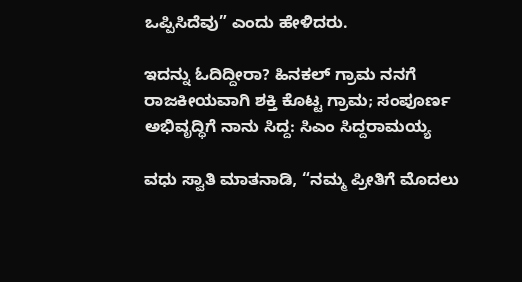ಒಪ್ಪಿಸಿದೆವು” ಎಂದು ಹೇಳಿದರು.

ಇದನ್ನು ಓದಿದ್ದೀರಾ? ಹಿನಕಲ್ ಗ್ರಾಮ ನನಗೆ ರಾಜಕೀಯವಾಗಿ ಶಕ್ತಿ ಕೊಟ್ಟ ಗ್ರಾಮ; ಸಂಪೂರ್ಣ ಅಭಿವೃದ್ಧಿಗೆ ನಾನು ಸಿದ್ದ: ಸಿಎಂ ಸಿದ್ದರಾಮಯ್ಯ

ವಧು ಸ್ವಾತಿ ಮಾತನಾಡಿ, “ನಮ್ಮ ಪ್ರೀತಿಗೆ ಮೊದಲು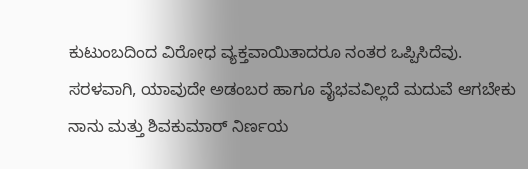ಕುಟುಂಬದಿಂದ ವಿರೋಧ ವ್ಯಕ್ತವಾಯಿತಾದರೂ ನಂತರ ಒಪ್ಪಿಸಿದೆವು. ಸರಳವಾಗಿ, ಯಾವುದೇ ಅಡಂಬರ ಹಾಗೂ ವೈಭವವಿಲ್ಲದೆ ಮದುವೆ ಆಗಬೇಕು ನಾನು ಮತ್ತು ಶಿವಕುಮಾರ್ ನಿರ್ಣಯ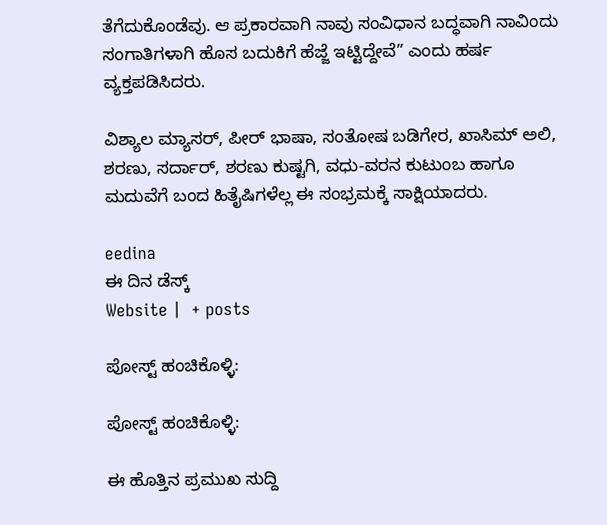ತೆಗೆದುಕೊಂಡೆವು. ಆ ಪ್ರಕಾರವಾಗಿ ನಾವು ಸಂವಿಧಾನ ಬದ್ಧವಾಗಿ ನಾವಿಂದು ಸಂಗಾತಿಗಳಾಗಿ ಹೊಸ ಬದುಕಿಗೆ ಹೆಜ್ಜೆ ಇಟ್ಟಿದ್ದೇವೆ” ಎಂದು ಹರ್ಷ ವ್ಯಕ್ತಪಡಿಸಿದರು.

ವಿಶ್ಯಾಲ ಮ್ಯಾಸರ್, ಪೀರ್ ಭಾಷಾ, ಸಂತೋಷ ಬಡಿಗೇರ, ಖಾಸಿಮ್‌ ಅಲಿ, ಶರಣು, ಸರ್ದಾರ್, ಶರಣು ಕುಷ್ಟಗಿ, ವಧು-ವರನ ಕುಟುಂಬ ಹಾಗೂ ಮದುವೆಗೆ ಬಂದ ಹಿತೈಷಿಗಳೆಲ್ಲ ಈ ಸಂಭ್ರಮಕ್ಕೆ ಸಾಕ್ಷಿಯಾದರು.

eedina
ಈ ದಿನ ಡೆಸ್ಕ್‌
Website |  + posts

ಪೋಸ್ಟ್ ಹಂಚಿಕೊಳ್ಳಿ:

ಪೋಸ್ಟ್ ಹಂಚಿಕೊಳ್ಳಿ:

ಈ ಹೊತ್ತಿನ ಪ್ರಮುಖ ಸುದ್ದಿ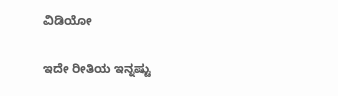ವಿಡಿಯೋ

ಇದೇ ರೀತಿಯ ಇನ್ನಷ್ಟು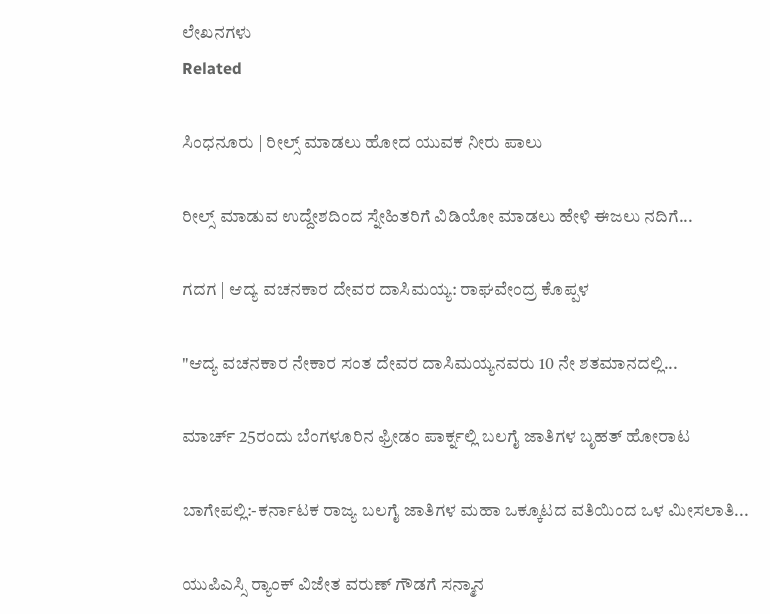ಲೇಖನಗಳು
Related

ಸಿಂಧನೂರು | ರೀಲ್ಸ್ ಮಾಡಲು ಹೋದ ಯುವಕ ನೀರು ಪಾಲು

ರೀಲ್ಸ್ ಮಾಡುವ ಉದ್ದೇಶದಿಂದ ಸ್ನೇಹಿತರಿಗೆ ವಿಡಿಯೋ ಮಾಡಲು ಹೇಳಿ ಈಜಲು ನದಿಗೆ...

ಗದಗ | ಆದ್ಯ ವಚನಕಾರ ದೇವರ ದಾಸಿಮಯ್ಯ: ರಾಘವೇಂದ್ರ ಕೊಪ್ಪಳ

"ಆದ್ಯ ವಚನಕಾರ ನೇಕಾರ ಸಂತ ದೇವರ ದಾಸಿಮಯ್ಯನವರು 10 ನೇ ಶತಮಾನದಲ್ಲಿ...

ಮಾರ್ಚ್ 25ರಂದು ಬೆಂಗಳೂರಿನ ಫ್ರೀಡಂ ಪಾರ್ಕ್ನಲ್ಲಿ ಬಲಗೈ ಜಾತಿಗಳ ಬೃಹತ್ ಹೋರಾಟ

ಬಾಗೇಪಲ್ಲಿ:-ಕರ್ನಾಟಕ ರಾಜ್ಯ ಬಲಗೈ ಜಾತಿಗಳ ಮಹಾ ಒಕ್ಕೂಟದ ವತಿಯಿಂದ ಒಳ ಮೀಸಲಾತಿ...

ಯುಪಿಎಸ್ಸಿ ರ‍್ಯಾಂಕ್‌ ವಿಜೇತ ವರುಣ್ ಗೌಡಗೆ ಸನ್ಮಾನ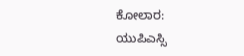ಕೋಲಾರ: ಯುಪಿಎಸ್ಸಿ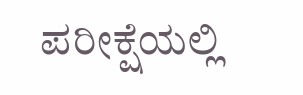ಪರೀಕ್ಷೆಯಲ್ಲಿ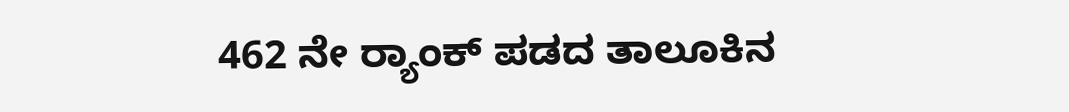462 ನೇ ರ‍್ಯಾಂಕ್‌ ಪಡದ ತಾಲೂಕಿನ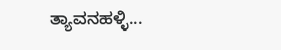ತ್ಯಾವನಹಳ್ಳಿ...